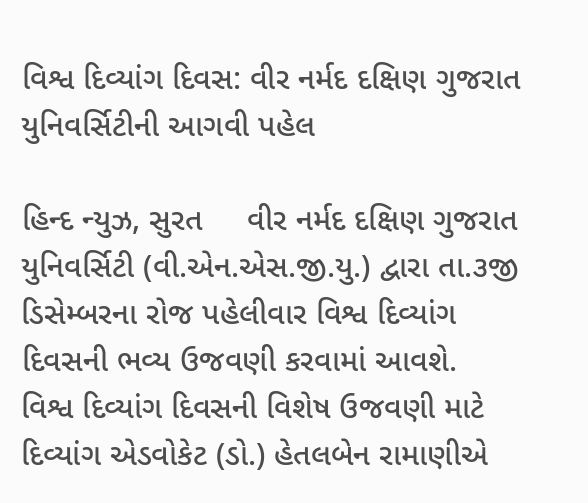વિશ્વ દિવ્યાંગ દિવસ: વીર નર્મદ દક્ષિણ ગુજરાત યુનિવર્સિટીની આગવી પહેલ

હિન્દ ન્યુઝ, સુરત     વીર નર્મદ દક્ષિણ ગુજરાત યુનિવર્સિટી (વી.એન.એસ.જી.યુ.) દ્વારા તા.૩જી ડિસેમ્બરના રોજ પહેલીવાર વિશ્વ દિવ્યાંગ દિવસની ભવ્ય ઉજવણી કરવામાં આવશે.            વિશ્વ દિવ્યાંગ દિવસની વિશેષ ઉજવણી માટે દિવ્યાંગ એડવોકેટ (ડો.) હેતલબેન રામાણીએ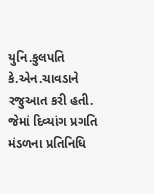યુનિ.કુલપતિ કે.એન.ચાવડાને રજુઆત કરી હતી. જેમાં દિવ્યાંગ પ્રગતિ મંડળના પ્રતિનિધિ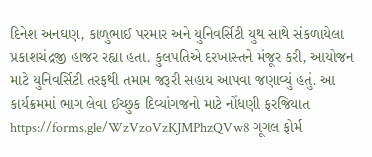દિનેશ અનઘણ, કાળુભાઈ પરમાર અને યુનિવર્સિટી યુથ સાથે સંકળાયેલા પ્રકાશચંદ્રજી હાજર રહ્યા હતા. કુલપતિએ દરખાસ્તને મંજૂર કરી, આયોજન માટે યુનિવર્સિટી તરફથી તમામ જરૂરી સહાય આપવા જણાવ્યું હતું. આ કાર્યક્રમમાં ભાગ લેવા ઈચ્છુક દિવ્યાંગજનો માટે નોંધણી ફરજિયાત https://forms.gle/WzVzoVzKJMPhzQVw8 ગૂગલ ફોર્મ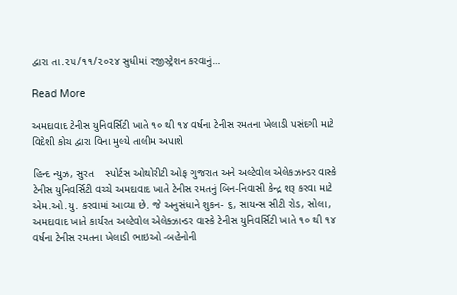દ્વારા તા.૨૫/૧૧/૨૦૨૪ સુધીમાં રજીસ્ટ્રેશન કરવાનું…

Read More

અમદાવાદ ટેનીસ યુનિવર્સિટી ખાતે ૧૦ થી ૧૪ વર્ષના ટેનીસ રમતના ખેલાડી પસંદગી માટે વિદેશી કોચ દ્વારા વિના મુલ્યે તાલીમ અપાશે

હિન્દ ન્યુઝ, સુરત    સ્પોર્ટસ ઓથોરીટી ઓફ ગુજરાત અને અલ્ટેવોલ એલેકઝાન્ડર વાસ્કે ટેનીસ યુનિવર્સિટી વચ્ચે અમદાવાદ ખાતે ટેનીસ રમતનું બિન-નિવાસી કેન્દ્ર શરૂ કરવા માટે એમ.ઓ.યુ. કરવામાં આવ્યા છે. જે અનુસંધાને શુકન- ૬, સાયન્સ સીટી રોડ, સોલા, અમદાવાદ ખાતે કાર્યરત અલ્ટેવોલ એલેક્ઝાન્ડર વાસ્કે ટેનીસ યુનિવર્સિટી ખાતે ૧૦ થી ૧૪ વર્ષના ટેનીસ રમતના ખેલાડી ભાઇઓ -બહેનોની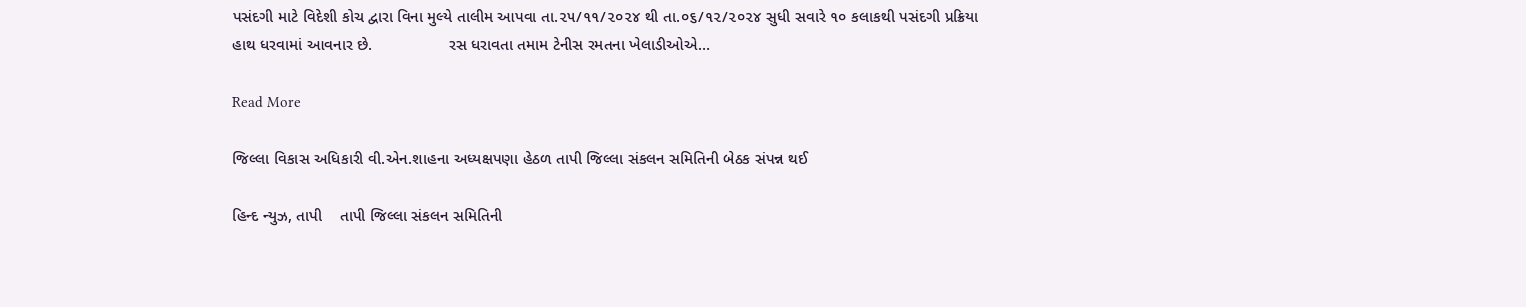પસંદગી માટે વિદેશી કોચ દ્વારા વિના મુલ્યે તાલીમ આપવા તા.૨૫/૧૧/૨૦૨૪ થી તા.૦૬/૧૨/૨૦૨૪ સુધી સવારે ૧૦ કલાકથી પસંદગી પ્રક્રિયા હાથ ધરવામાં આવનાર છે.                 રસ ધરાવતા તમામ ટેનીસ રમતના ખેલાડીઓએ…

Read More

જિલ્લા વિકાસ અધિકારી વી.એન.શાહના અધ્યક્ષપણા હેઠળ તાપી જિલ્લા સંકલન સમિતિની બેઠક સંપન્ન થઈ

હિન્દ ન્યુઝ, તાપી    તાપી જિલ્લા સંકલન સમિતિની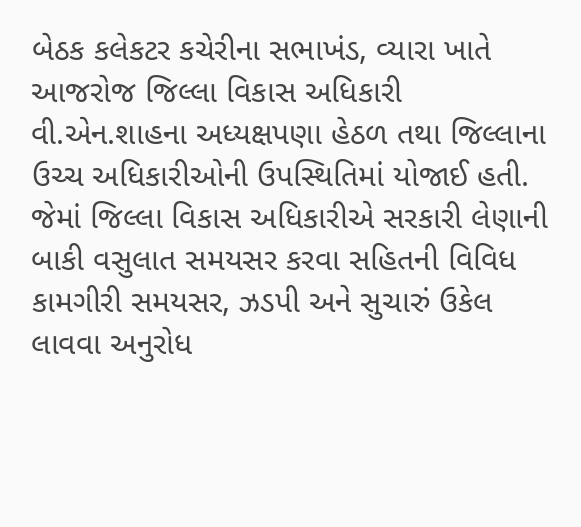બેઠક કલેકટર કચેરીના સભાખંડ, વ્યારા ખાતે આજરોજ જિલ્લા વિકાસ અધિકારી વી.એન.શાહના અધ્યક્ષપણા હેઠળ તથા જિલ્લાના ઉચ્ચ અધિકારીઓની ઉપસ્થિતિમાં યોજાઈ હતી. જેમાં જિલ્લા વિકાસ અધિકારીએ સરકારી લેણાની બાકી વસુલાત સમયસર કરવા સહિતની વિવિધ કામગીરી સમયસર, ઝડપી અને સુચારું ઉકેલ લાવવા અનુરોધ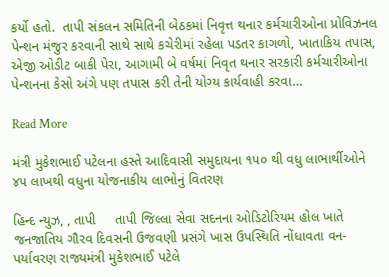કર્યો હતો.  તાપી સંકલન સમિતિની બેઠકમાં નિવૃત્ત થનાર કર્મચારીઓના પ્રોવિઝનલ પેન્શન મંજુર કરવાની સાથે સાથે કચેરીમાં રહેલા પડતર કાગળો, ખાતાકિય તપાસ, એજી ઓડીટ બાકી પેરા, આગામી બે વર્ષમાં નિવૃત થનાર સરકારી કર્મચારીઓના પેન્શનના કેસો અંગે પણ તપાસ કરી તેની યોગ્ય કાર્યવાહી કરવા…

Read More

મંત્રી મુકેશભાઈ પટેલના હસ્તે આદિવાસી સમુદાયના ૧૫૦ થી વધુ લાભાર્થીઓને ૪૫ લાખથી વધુના યોજનાકીય લાભોનું વિતરણ

હિન્દ ન્યુઝ, , તાપી     તાપી જિલ્લા સેવા સદનના ઓડિટોરિયમ હોલ ખાતે જનજાતિય ગૌરવ દિવસની ઉજવણી પ્રસંગે ખાસ ઉપસ્થિતિ નોંધાવતા વન-પર્યાવરણ રાજ્યમંત્રી મુકેશભાઈ પટેલે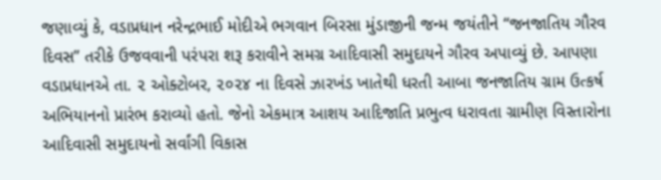જણાવ્યું કે, વડાપ્રધાન નરેન્દ્રભાઈ મોદીએ ભગવાન બિરસા મુંડાજીની જન્મ જયંતીને “જનજાતિય ગૌરવ દિવસ” તરીકે ઉજવવાની પરંપરા શરૂ કરાવીને સમગ્ર આદિવાસી સમુદાયને ગૌરવ અપાવ્યું છે. આપણા વડાપ્રધાનએ તા. ૨ ઓક્ટોબર, ૨૦૨૪ ના દિવસે ઝારખંડ ખાતેથી ધરતી આબા જનજાતિય ગ્રામ ઉત્કર્ષ અભિયાનનો પ્રારંભ કરાવ્યો હતો. જેનો એકમાત્ર આશય આદિજાતિ પ્રભુત્વ ધરાવતા ગ્રામીણ વિસ્તારોના આદિવાસી સમુદાયનો સર્વાંગી વિકાસ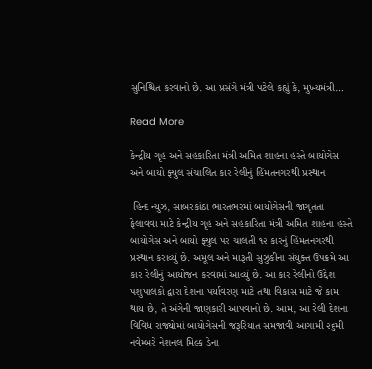સુનિશ્ચિત કરવાનો છે. આ પ્રસંગે મંત્રી પટેલે કહ્યું કે, મુખ્યમંત્રી…

Read More

કેન્દ્રીય ગૃહ અને સહકારિતા મંત્રી અમિત શાહના હસ્તે બાયોગેસ અને બાયો ફ્યુલ સંચાલિત કાર રેલીનું હિંમતનગરથી પ્રસ્થાન

 હિન્દ ન્યુઝ, સાબરકાંઠા ભારતભરમાં બાયોગેસની જાગૃતતા ફેલાવવા માટે કેન્દ્રીય ગૃહ અને સહકારિતા મંત્રી અમિત શાહના હસ્તે બાયોગેસ અને બાયો ફ્યુલ પર ચાલતી ૧૨ કારનું હિંમતનગરથી પ્રસ્થાન કરાવ્યું છે. અમૂલ અને મારૂતી સુઝુકીના સંયુક્ત ઉપક્રમે આ કાર રેલીનું આયોજન કરવામાં આવ્યું છે. આ કાર રેલીનો ઉદ્દેશ પશુપાલકો દ્વારા દેશના પર્યાવરણ માટે તથા વિકાસ માટે જે કામ થાય છે, તે અંગેની જાણકારી આપવાનો છે. આમ, આ રેલી દેશના વિવિધ રાજ્યોમાં બાયોગેસની જરૂરિયાત સમજાવી આગામી ૨૬મી નવેમ્બરે નેશનલ મિલ્ક ડેના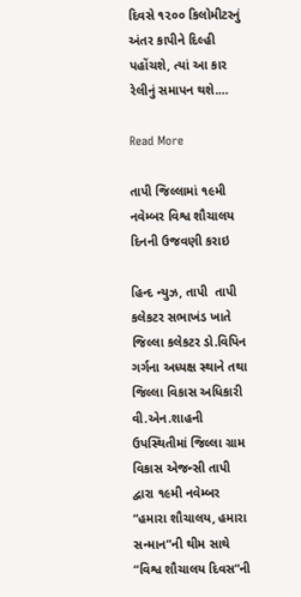દિવસે ૧૨૦૦ કિલોમીટરનું અંતર કાપીને દિલ્હી પહોંચશે, ત્યાં આ કાર રેલીનું સમાપન થશે.…

Read More

તાપી જિલ્લામાં ૧૯મી નવેમ્બર વિશ્વ શૌચાલય દિનની ઉજવણી કરાઇ

હિન્દ ન્યુઝ, તાપી  તાપી કલેકટર સભાખંડ ખાતે જિલ્લા કલેકટર ડો.વિપિન ગર્ગના અધ્યક્ષ સ્થાને તથા જિલ્લા વિકાસ અધિકારી વી.એન.શાહની ઉપસ્થિતીમાં જિલ્લા ગ્રામ વિકાસ એજન્સી તાપી દ્વારા ૧૯મી નવેમ્બર “હમારા શૌચાલય, હમારા સન્માન”ની થીમ સાથે “વિશ્વ શૌચાલય દિવસ”ની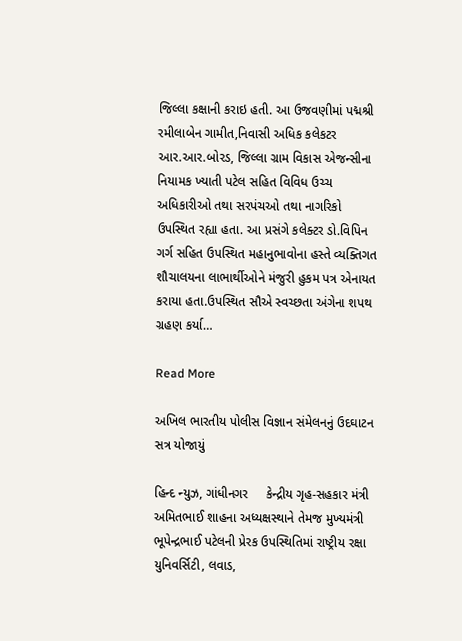જિલ્લા કક્ષાની કરાઇ હતી. આ ઉજવણીમાં પદ્મશ્રી રમીલાબેન ગામીત,નિવાસી અધિક કલેકટર આર.આર.બોરડ, જિલ્લા ગ્રામ વિકાસ એજન્સીના નિયામક ખ્યાતી પટેલ સહિત વિવિધ ઉચ્ચ અધિકારીઓ તથા સરપંચઓ તથા નાગરિકો ઉપસ્થિત રહ્યા હતા. આ પ્રસંગે કલેક્ટર ડો.વિપિન ગર્ગ સહિત ઉપસ્થિત મહાનુભાવોના હસ્તે વ્યક્તિગત શૌચાલયના લાભાર્થીઓને મંજુરી હુકમ પત્ર એનાયત કરાયા હતા.ઉપસ્થિત સૌએ સ્વચ્છતા અંગેના શપથ ગ્રહણ કર્યા…

Read More

અખિલ ભારતીય પોલીસ વિજ્ઞાન સંમેલનનું ઉદઘાટન સત્ર યોજાયું

હિન્દ ન્યુઝ, ગાંધીનગર     કેન્દ્રીય ગૃહ-સહકાર મંત્રી અમિતભાઈ શાહના અધ્યક્ષસ્થાને તેમજ મુખ્યમંત્રી ભૂપેન્દ્રભાઈ પટેલની પ્રેરક ઉપસ્થિતિમાં રાષ્ટ્રીય રક્ષા યુનિવર્સિટી, લવાડ,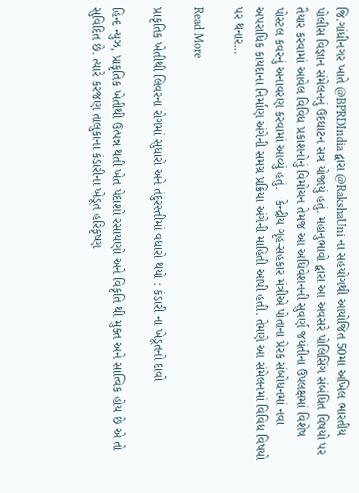જિ.ગાંધીનગર ખાતે @BPRDIndia દ્વારા @RakshaUni ના સહયોગથી આયોજિત 50મા અખિલ ભારતીય પોલીસ વિજ્ઞાન સંમેલનનું ઉદઘાટન સત્ર યોજાયું હતું. મહાનુભાવો દ્વારા આ અવસરે પોલિસિંગ સંબંધિત વિષયો પર તૈયાર કરવામાં આવેલ વિવિધ પ્રકાશનોનું વિમોચન તેમજ આ અધિવેશનની સુવર્ણ જયંતીના ઉપલક્ષમાં વિશેષ પોસ્ટલ કવરનું અનાવરણ કરવામાં આવ્યું હતું.   કેન્દ્રીય ગૃહ-સહકાર મંત્રીએ પોતાના પ્રેરક સંબોધનમાં નવા અપરાધિક કાયદાના નિર્માણ અંગેની સમગ્ર પ્રક્રિયા અંગેની માહિતી આપી હતી. તેમણે આ સંમેલનમાં વિવિધ વિષયો પર થનાર…

Read More

પ્રાકૃતિક ખેતીથી લિવરના રોગમાં સુધારો અને તંદુરસ્તીમાં વધારો થયો : કંડારી ના ખેડૂતનો દાવો

હિન્દ ન્યુઝ, પ્રાકૃતિક ખેતીથી ઉત્પન્ન થતી ખેત પેદાશો રસાયણો અને વિકૃતિ થી મુક્ત અને સાત્વિક હોય છે એ તો સુવિદિત છે. ત્યારે કરજણ તાલુકાના કંડારીના ખેડૂત હરિકૃષ્ણ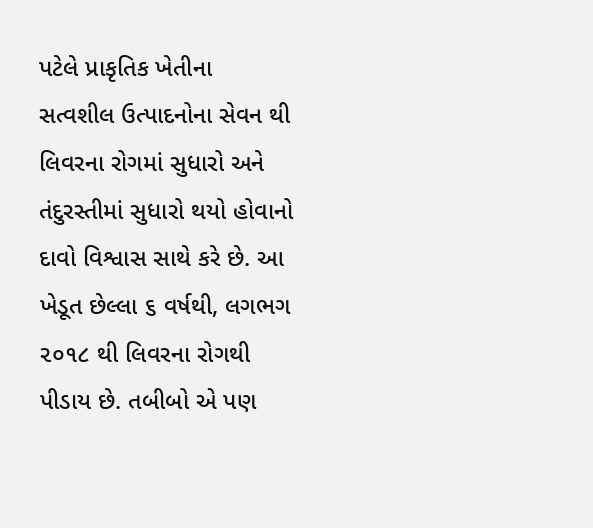પટેલે પ્રાકૃતિક ખેતીના સત્વશીલ ઉત્પાદનોના સેવન થી લિવરના રોગમાં સુધારો અને તંદુરસ્તીમાં સુધારો થયો હોવાનો દાવો વિશ્વાસ સાથે કરે છે. આ ખેડૂત છેલ્લા ૬ વર્ષથી, લગભગ ૨૦૧૮ થી લિવરના રોગથી પીડાય છે. તબીબો એ પણ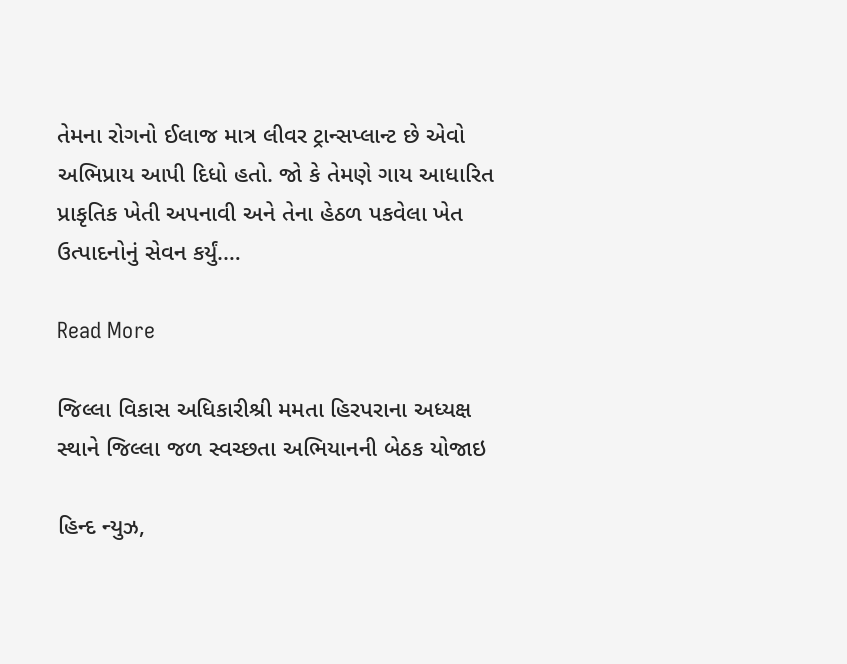તેમના રોગનો ઈલાજ માત્ર લીવર ટ્રાન્સપ્લાન્ટ છે એવો અભિપ્રાય આપી દિધો હતો. જો કે તેમણે ગાય આધારિત પ્રાકૃતિક ખેતી અપનાવી અને તેના હેઠળ પકવેલા ખેત ઉત્પાદનોનું સેવન કર્યું.…

Read More

જિલ્લા વિકાસ અધિકારીશ્રી મમતા હિરપરાના અધ્યક્ષ સ્થાને જિલ્લા જળ સ્વચ્છતા અભિયાનની બેઠક યોજાઇ

હિન્દ ન્યુઝ,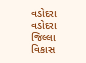વડોદરા વડોદરા જિલ્લા વિકાસ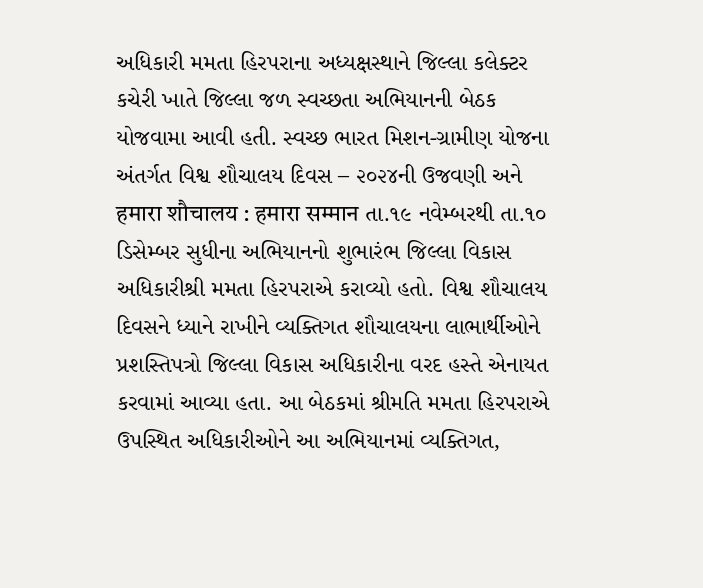અધિકારી મમતા હિરપરાના અધ્યક્ષસ્થાને જિલ્લા કલેક્ટર કચેરી ખાતે જિલ્લા જળ સ્વચ્છતા અભિયાનની બેઠક યોજવામા આવી હતી. સ્વચ્છ ભારત મિશન-ગ્રામીણ યોજના અંતર્ગત વિશ્વ શૌચાલય દિવસ – ૨૦૨૪ની ઉજવણી અને हमारा शौचालय : हमारा सम्मान તા.૧૯ નવેમ્બરથી તા.૧૦ ડિસેમ્બર સુધીના અભિયાનનો શુભારંભ જિલ્લા વિકાસ અધિકારીશ્રી મમતા હિરપરાએ કરાવ્યો હતો. વિશ્વ શૌચાલય દિવસને ધ્યાને રાખીને વ્યક્તિગત શૌચાલયના લાભાર્થીઓને પ્રશસ્તિપત્રો જિલ્લા વિકાસ અધિકારીના વરદ હસ્તે એનાયત કરવામાં આવ્યા હતા. આ બેઠકમાં શ્રીમતિ મમતા હિરપરાએ ઉપસ્થિત અધિકારીઓને આ અભિયાનમાં વ્યક્તિગત,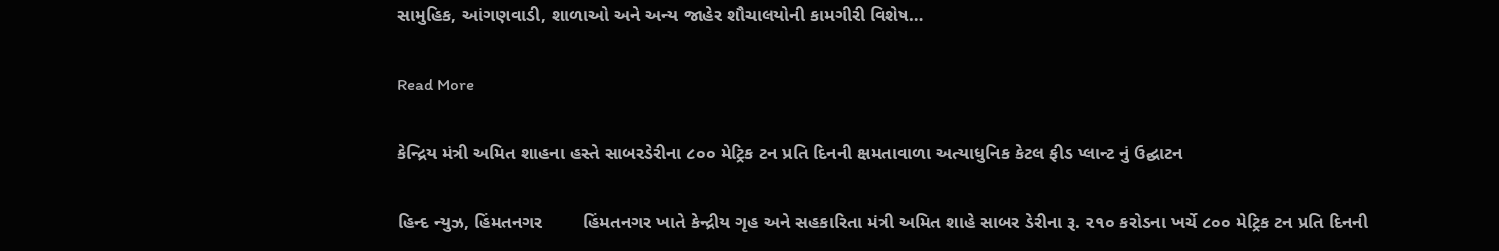સામુહિક, આંગણવાડી, શાળાઓ અને અન્ય જાહેર શૌચાલયોની કામગીરી વિશેષ…

Read More

કેન્દ્રિય મંત્રી અમિત શાહના હસ્તે સાબરડેરીના ૮૦૦ મેટ્રિક ટન પ્રતિ દિનની ક્ષમતાવાળા અત્યાધુનિક કેટલ ફીડ પ્લાન્ટ નું ઉદ્ઘાટન

હિન્દ ન્યુઝ, હિંમતનગર        હિંમતનગર ખાતે કેન્દ્રીય ગૃહ અને સહકારિતા મંત્રી અમિત શાહે સાબર ડેરીના રૂ. ૨૧૦ કરોડના ખર્ચે ૮૦૦ મેટ્રિક ટન પ્રતિ દિનની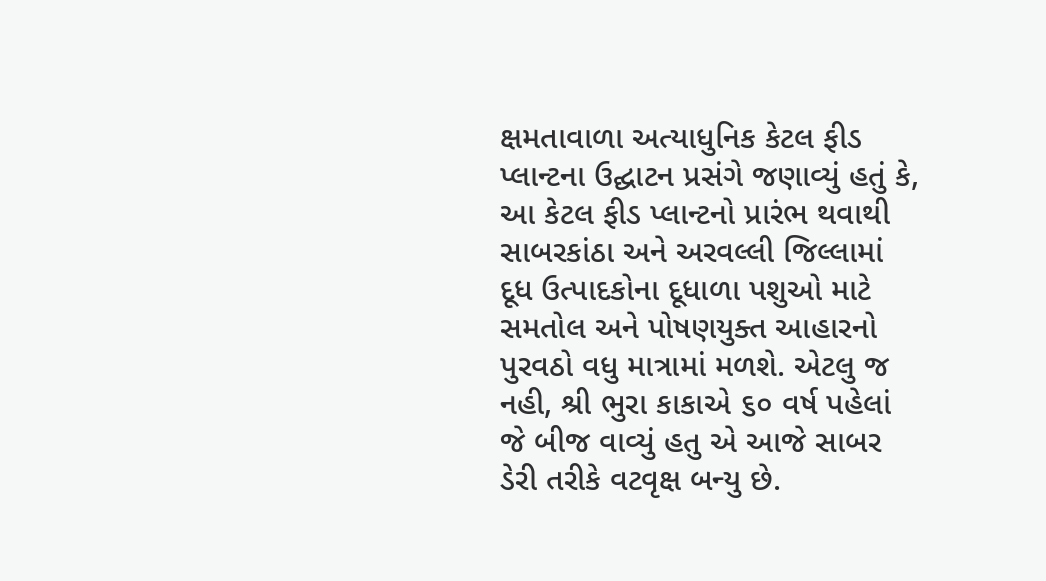ક્ષમતાવાળા અત્યાધુનિક કેટલ ફીડ પ્લાન્ટના ઉદ્ઘાટન પ્રસંગે જણાવ્યું હતું કે, આ કેટલ ફીડ પ્લાન્ટનો પ્રારંભ થવાથી સાબરકાંઠા અને અરવલ્લી જિલ્લામાં દૂધ ઉત્પાદકોના દૂધાળા પશુઓ માટે સમતોલ અને પોષણયુક્ત આહારનો પુરવઠો વધુ માત્રામાં મળશે. એટલુ જ નહી, શ્રી ભુરા કાકાએ ૬૦ વર્ષ પહેલાં જે બીજ વાવ્યું હતુ એ આજે સાબર ડેરી તરીકે વટવૃક્ષ બન્યુ છે.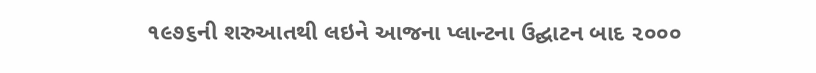૧૯૭૬ની શરુઆતથી લઇને આજના પ્લાન્ટના ઉદ્ઘાટન બાદ ૨૦૦૦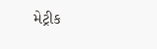મેટ્રીક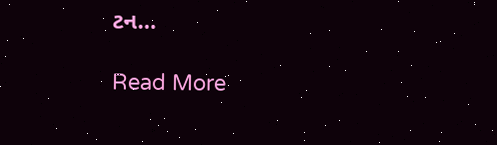ટન…

Read More